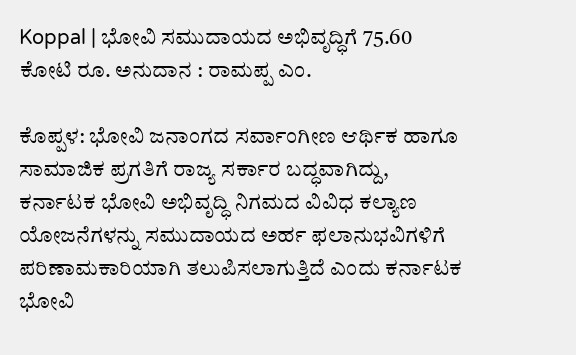Koppal | ಭೋವಿ ಸಮುದಾಯದ ಅಭಿವೃದ್ಧಿಗೆ 75.60 ಕೋಟಿ ರೂ. ಅನುದಾನ : ರಾಮಪ್ಪ ಎಂ.

ಕೊಪ್ಪಳ: ಭೋವಿ ಜನಾಂಗದ ಸರ್ವಾಂಗೀಣ ಆರ್ಥಿಕ ಹಾಗೂ ಸಾಮಾಜಿಕ ಪ್ರಗತಿಗೆ ರಾಜ್ಯ ಸರ್ಕಾರ ಬದ್ಧವಾಗಿದ್ದು, ಕರ್ನಾಟಕ ಭೋವಿ ಅಭಿವೃದ್ಧಿ ನಿಗಮದ ವಿವಿಧ ಕಲ್ಯಾಣ ಯೋಜನೆಗಳನ್ನು ಸಮುದಾಯದ ಅರ್ಹ ಫಲಾನುಭವಿಗಳಿಗೆ ಪರಿಣಾಮಕಾರಿಯಾಗಿ ತಲುಪಿಸಲಾಗುತ್ತಿದೆ ಎಂದು ಕರ್ನಾಟಕ ಭೋವಿ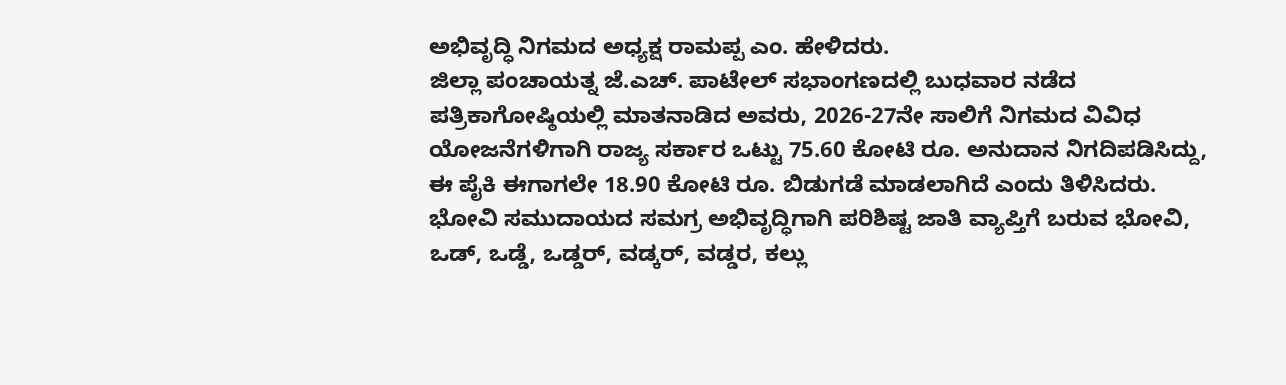ಅಭಿವೃದ್ಧಿ ನಿಗಮದ ಅಧ್ಯಕ್ಷ ರಾಮಪ್ಪ ಎಂ. ಹೇಳಿದರು.
ಜಿಲ್ಲಾ ಪಂಚಾಯತ್ನ ಜೆ.ಎಚ್. ಪಾಟೇಲ್ ಸಭಾಂಗಣದಲ್ಲಿ ಬುಧವಾರ ನಡೆದ ಪತ್ರಿಕಾಗೋಷ್ಠಿಯಲ್ಲಿ ಮಾತನಾಡಿದ ಅವರು, 2026-27ನೇ ಸಾಲಿಗೆ ನಿಗಮದ ವಿವಿಧ ಯೋಜನೆಗಳಿಗಾಗಿ ರಾಜ್ಯ ಸರ್ಕಾರ ಒಟ್ಟು 75.60 ಕೋಟಿ ರೂ. ಅನುದಾನ ನಿಗದಿಪಡಿಸಿದ್ದು, ಈ ಪೈಕಿ ಈಗಾಗಲೇ 18.90 ಕೋಟಿ ರೂ. ಬಿಡುಗಡೆ ಮಾಡಲಾಗಿದೆ ಎಂದು ತಿಳಿಸಿದರು.
ಭೋವಿ ಸಮುದಾಯದ ಸಮಗ್ರ ಅಭಿವೃದ್ಧಿಗಾಗಿ ಪರಿಶಿಷ್ಟ ಜಾತಿ ವ್ಯಾಪ್ತಿಗೆ ಬರುವ ಭೋವಿ, ಒಡ್, ಒಡ್ಡೆ, ಒಡ್ಡರ್, ವಡ್ಕರ್, ವಡ್ಡರ, ಕಲ್ಲು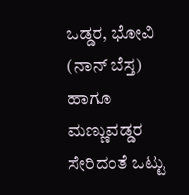ಒಡ್ಡರ, ಭೋವಿ (ನಾನ್ ಬೆಸ್ತ) ಹಾಗೂ ಮಣ್ಣುವಡ್ಡರ ಸೇರಿದಂತೆ ಒಟ್ಟು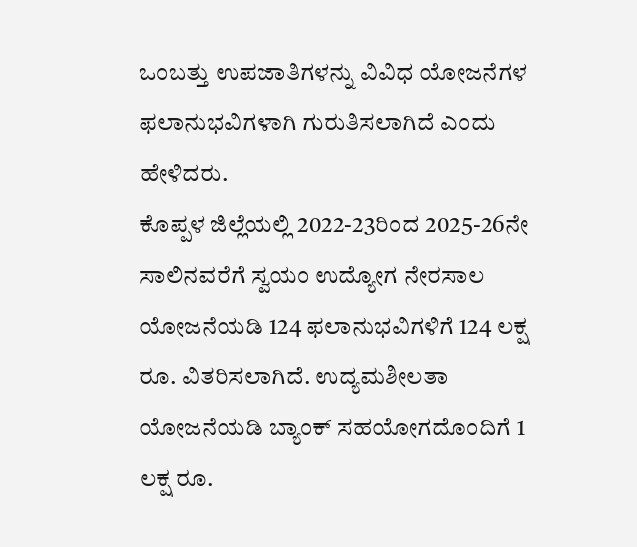ಒಂಬತ್ತು ಉಪಜಾತಿಗಳನ್ನು ವಿವಿಧ ಯೋಜನೆಗಳ ಫಲಾನುಭವಿಗಳಾಗಿ ಗುರುತಿಸಲಾಗಿದೆ ಎಂದು ಹೇಳಿದರು.
ಕೊಪ್ಪಳ ಜಿಲ್ಲೆಯಲ್ಲಿ 2022-23ರಿಂದ 2025-26ನೇ ಸಾಲಿನವರೆಗೆ ಸ್ವಯಂ ಉದ್ಯೋಗ ನೇರಸಾಲ ಯೋಜನೆಯಡಿ 124 ಫಲಾನುಭವಿಗಳಿಗೆ 124 ಲಕ್ಷ ರೂ. ವಿತರಿಸಲಾಗಿದೆ. ಉದ್ಯಮಶೀಲತಾ ಯೋಜನೆಯಡಿ ಬ್ಯಾಂಕ್ ಸಹಯೋಗದೊಂದಿಗೆ 1 ಲಕ್ಷ ರೂ.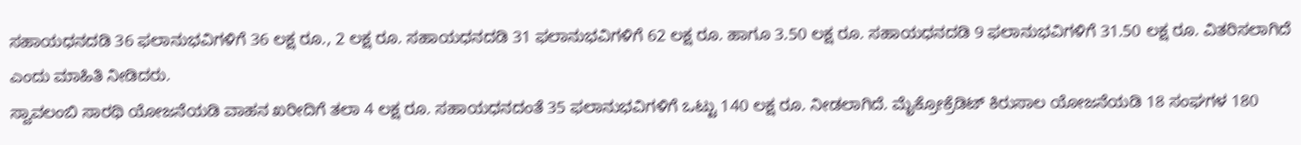ಸಹಾಯಧನದಡಿ 36 ಫಲಾನುಭವಿಗಳಿಗೆ 36 ಲಕ್ಷ ರೂ., 2 ಲಕ್ಷ ರೂ. ಸಹಾಯಧನದಡಿ 31 ಫಲಾನುಭವಿಗಳಿಗೆ 62 ಲಕ್ಷ ರೂ. ಹಾಗೂ 3.50 ಲಕ್ಷ ರೂ. ಸಹಾಯಧನದಡಿ 9 ಫಲಾನುಭವಿಗಳಿಗೆ 31.50 ಲಕ್ಷ ರೂ. ವಿತರಿಸಲಾಗಿದೆ ಎಂದು ಮಾಹಿತಿ ನೀಡಿದರು.
ಸ್ವಾವಲಂಬಿ ಸಾರಥಿ ಯೋಜನೆಯಡಿ ವಾಹನ ಖರೀದಿಗೆ ತಲಾ 4 ಲಕ್ಷ ರೂ. ಸಹಾಯಧನದಂತೆ 35 ಫಲಾನುಭವಿಗಳಿಗೆ ಒಟ್ಟು 140 ಲಕ್ಷ ರೂ. ನೀಡಲಾಗಿದೆ. ಮೈಕ್ರೋಕ್ರೆಡಿಟ್ ಕಿರುಸಾಲ ಯೋಜನೆಯಡಿ 18 ಸಂಘಗಳ 180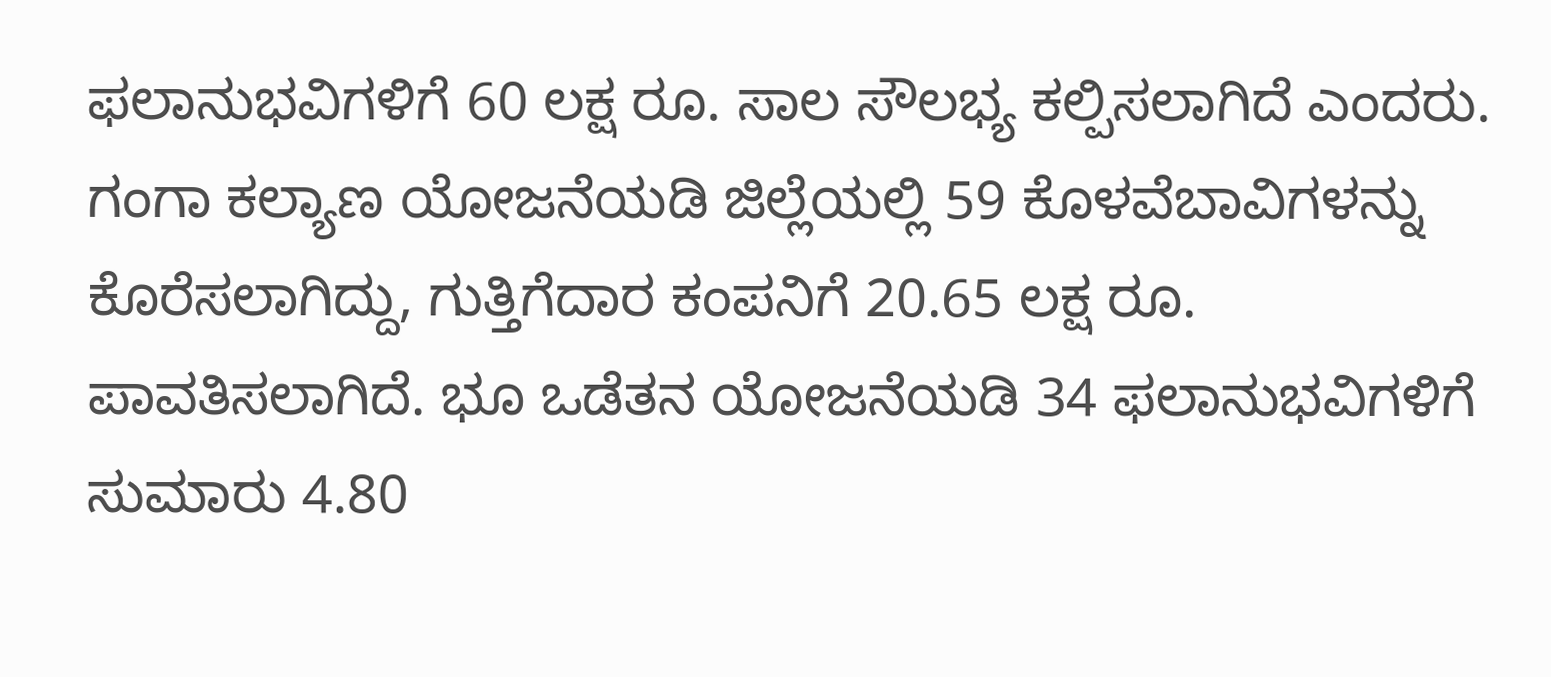ಫಲಾನುಭವಿಗಳಿಗೆ 60 ಲಕ್ಷ ರೂ. ಸಾಲ ಸೌಲಭ್ಯ ಕಲ್ಪಿಸಲಾಗಿದೆ ಎಂದರು.
ಗಂಗಾ ಕಲ್ಯಾಣ ಯೋಜನೆಯಡಿ ಜಿಲ್ಲೆಯಲ್ಲಿ 59 ಕೊಳವೆಬಾವಿಗಳನ್ನು ಕೊರೆಸಲಾಗಿದ್ದು, ಗುತ್ತಿಗೆದಾರ ಕಂಪನಿಗೆ 20.65 ಲಕ್ಷ ರೂ. ಪಾವತಿಸಲಾಗಿದೆ. ಭೂ ಒಡೆತನ ಯೋಜನೆಯಡಿ 34 ಫಲಾನುಭವಿಗಳಿಗೆ ಸುಮಾರು 4.80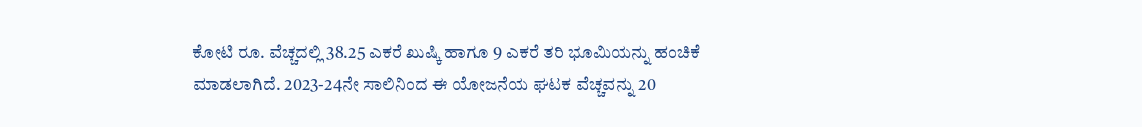ಕೋಟಿ ರೂ. ವೆಚ್ಚದಲ್ಲಿ 38.25 ಎಕರೆ ಖುಷ್ಕಿ ಹಾಗೂ 9 ಎಕರೆ ತರಿ ಭೂಮಿಯನ್ನು ಹಂಚಿಕೆ ಮಾಡಲಾಗಿದೆ. 2023-24ನೇ ಸಾಲಿನಿಂದ ಈ ಯೋಜನೆಯ ಘಟಕ ವೆಚ್ಚವನ್ನು 20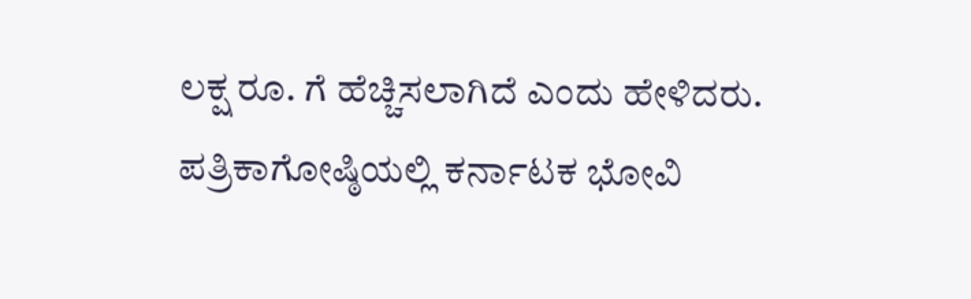ಲಕ್ಷ ರೂ. ಗೆ ಹೆಚ್ಚಿಸಲಾಗಿದೆ ಎಂದು ಹೇಳಿದರು.
ಪತ್ರಿಕಾಗೋಷ್ಠಿಯಲ್ಲಿ ಕರ್ನಾಟಕ ಭೋವಿ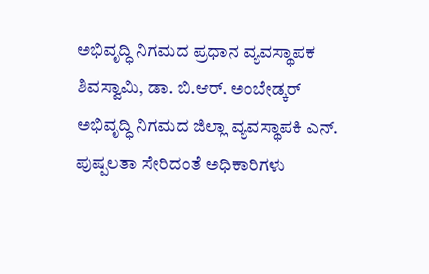ಅಭಿವೃದ್ಧಿ ನಿಗಮದ ಪ್ರಧಾನ ವ್ಯವಸ್ಥಾಪಕ ಶಿವಸ್ವಾಮಿ, ಡಾ. ಬಿ.ಆರ್. ಅಂಬೇಡ್ಕರ್ ಅಭಿವೃದ್ಧಿ ನಿಗಮದ ಜಿಲ್ಲಾ ವ್ಯವಸ್ಥಾಪಕಿ ಎನ್. ಪುಷ್ಪಲತಾ ಸೇರಿದಂತೆ ಅಧಿಕಾರಿಗಳು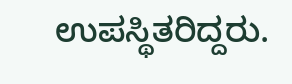ಉಪಸ್ಥಿತರಿದ್ದರು.